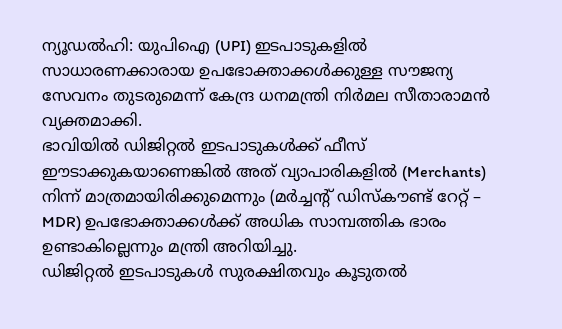ന്യൂഡൽഹി: യുപിഐ (UPI) ഇടപാടുകളിൽ സാധാരണക്കാരായ ഉപഭോക്താക്കൾക്കുള്ള സൗജന്യ സേവനം തുടരുമെന്ന് കേന്ദ്ര ധനമന്ത്രി നിർമല സീതാരാമൻ വ്യക്തമാക്കി.
ഭാവിയിൽ ഡിജിറ്റൽ ഇടപാടുകൾക്ക് ഫീസ് ഈടാക്കുകയാണെങ്കിൽ അത് വ്യാപാരികളിൽ (Merchants) നിന്ന് മാത്രമായിരിക്കുമെന്നും (മർച്ചന്റ് ഡിസ്കൗണ്ട് റേറ്റ് – MDR) ഉപഭോക്താക്കൾക്ക് അധിക സാമ്പത്തിക ഭാരം ഉണ്ടാകില്ലെന്നും മന്ത്രി അറിയിച്ചു.
ഡിജിറ്റൽ ഇടപാടുകൾ സുരക്ഷിതവും കൂടുതൽ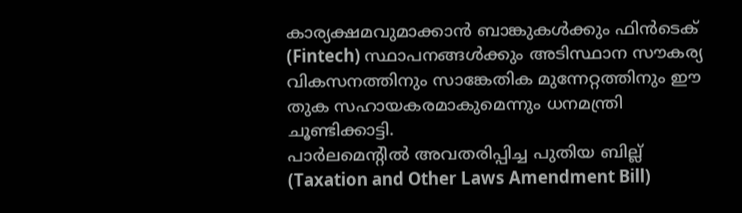കാര്യക്ഷമവുമാക്കാൻ ബാങ്കുകൾക്കും ഫിൻടെക് (Fintech) സ്ഥാപനങ്ങൾക്കും അടിസ്ഥാന സൗകര്യ വികസനത്തിനും സാങ്കേതിക മുന്നേറ്റത്തിനും ഈ തുക സഹായകരമാകുമെന്നും ധനമന്ത്രി ചൂണ്ടിക്കാട്ടി.
പാർലമെന്റിൽ അവതരിപ്പിച്ച പുതിയ ബില്ല് (Taxation and Other Laws Amendment Bill)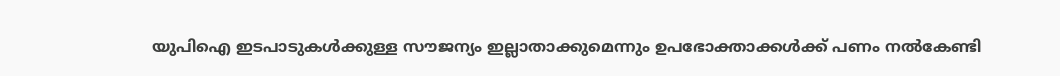യുപിഐ ഇടപാടുകൾക്കുള്ള സൗജന്യം ഇല്ലാതാക്കുമെന്നും ഉപഭോക്താക്കൾക്ക് പണം നൽകേണ്ടി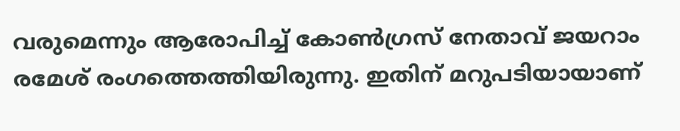വരുമെന്നും ആരോപിച്ച് കോൺഗ്രസ് നേതാവ് ജയറാം രമേശ് രംഗത്തെത്തിയിരുന്നു. ഇതിന് മറുപടിയായാണ്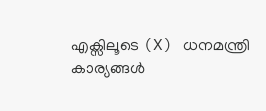എക്സിലൂടെ (X) ധനമന്ത്രി കാര്യങ്ങൾ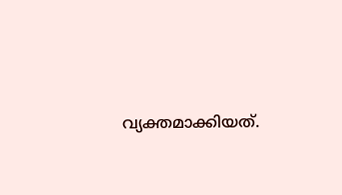വ്യക്തമാക്കിയത്.